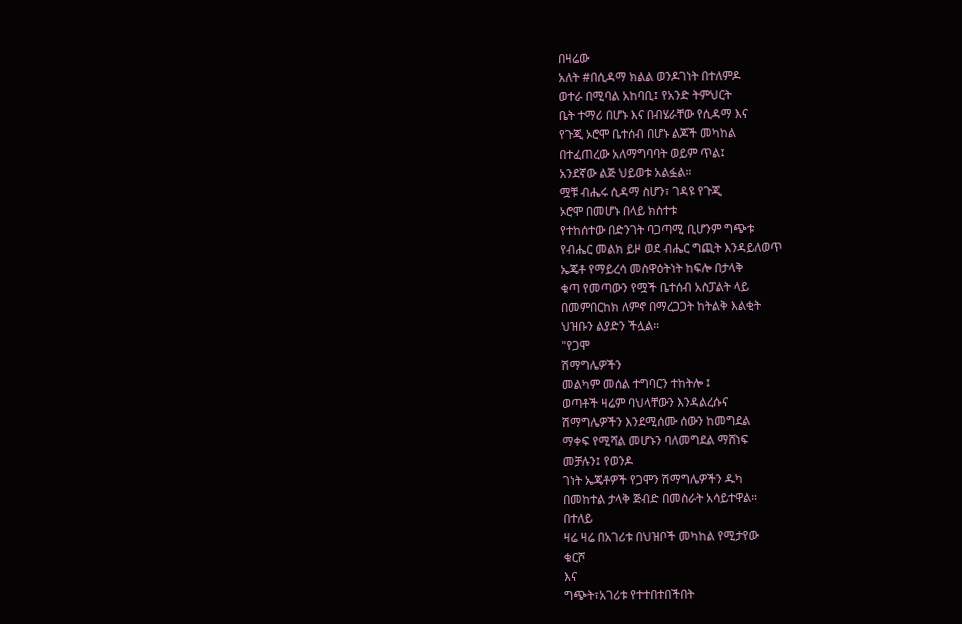በዛሬው
አለት #በሲዳማ ክልል ወንዶገነት በተለምዶ
ወተራ በሚባል አከባቢ፤ የአንድ ትምህርት
ቤት ተማሪ በሆኑ እና በብሄራቸው የሲዳማ እና
የጉጂ ኦሮሞ ቤተሰብ በሆኑ ልጆች መካከል
በተፈጠረው አለማግባባት ወይም ጥል፤
አንደኛው ልጅ ህይወቱ አልፏል።
ሟቹ ብሔሩ ሲዳማ ስሆን፣ ገዳዩ የጉጂ
ኦሮሞ በመሆኑ በላይ ክስተቱ
የተከሰተው በድንገት ባጋጣሚ ቢሆንም ግጭቱ
የብሔር መልክ ይዞ ወደ ብሔር ግጪት እንዳይለወጥ
ኤጄቶ የማይረሳ መስዋዕትነት ከፍሎ በታላቅ
ቁጣ የመጣውን የሟች ቤተሰብ አስፓልት ላይ
በመምበርከክ ለምኖ በማረጋጋት ከትልቅ እልቂት
ህዝቡን ልያድን ችሏል።
"የጋሞ
ሽማግሌዎችን
መልካም መሰል ተግባርን ተከትሎ ፤
ወጣቶች ዛሬም ባህላቸውን እንዳልረሱና
ሽማግሌዎችን እንደሚሰሙ ሰውን ከመግደል
ማቀፍ የሚሻል መሆኑን ባለመግደል ማሸነፍ
መቻሉን፤ የወንዶ
ገነት ኤጄቶዎች የጋሞን ሽማግሌዎችን ዱካ
በመከተል ታላቅ ጅብድ በመስራት አሳይተዋል።
በተለይ
ዛሬ ዛሬ በአገሪቱ በህዝቦች መካከል የሚታየው
ቁርሾ
እና
ግጭት፣አገሪቱ የተተበተበችበት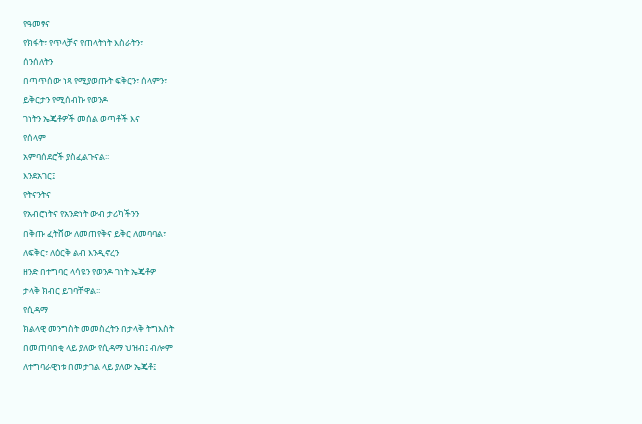የዓመፃና
የክፋት፣ የጥላቻና የጠላትነት እስራትን፣
ሰንሰለትን
በጣጥሰው ነጻ የሚያወጡት ፍቅርን፣ ሰላምን፣
ይቅርታን የሚሰብኩ የወንዶ
ገነትን ኤጄቶዎች መሰል ወጣቶች እና
የሰላም
አምባሰደሮች ያስፈልጉናል፡፡
እንደአገር፤
የትናንትና
የአብሮነትና የአንድነት ውብ ታሪካችንን
በቅጡ ፈትሸው ለመጠየቅና ይቅር ለመባባል፣
ለፍቅር፣ ለዕርቅ ልብ እንዲኖረን
ዘንድ በተግባር ላሳዩን የወንዶ ገነት ኤጄቶዎ
ታላቅ ክብር ይገባቸዋል፡፡
የሲዳማ
ክልላዊ መንግስት መመስረትን በታላቅ ትግእስት
በመጠባበቂ ላይ ያለው የሲዳማ ህዝብ፤ ብሎም
ለተግባራዊነቱ በመታገል ላይ ያለው ኤጄቶ፤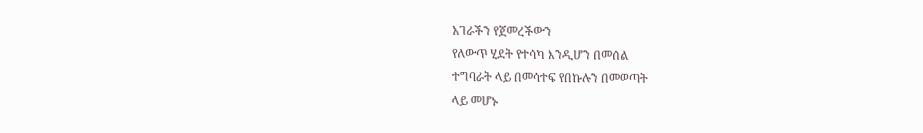አገራችን የጀመረችውን
የለውጥ ሂደት የተሳካ እንዲሆን በመሰል
ተግባራት ላይ በመሳተፍ የበኩሉን በመወጣት
ላይ መሆኑ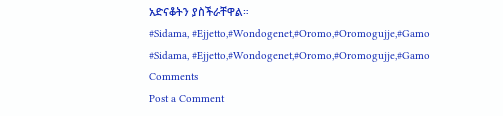አድናቆትን ያስችራቸዋል።
#Sidama, #Ejjetto,#Wondogenet,#Oromo,#Oromogujje,#Gamo
#Sidama, #Ejjetto,#Wondogenet,#Oromo,#Oromogujje,#Gamo
Comments
Post a Comment